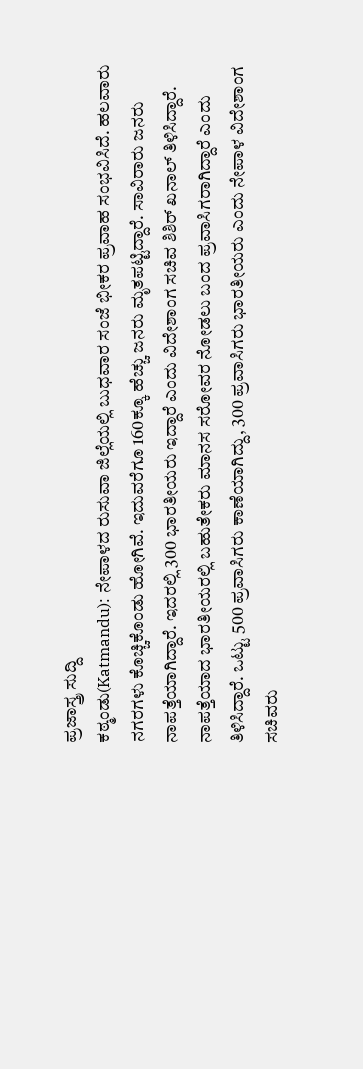ಪ್ರಜಾಸ್ತ್ರ ಸುದ್ದಿ
ಕಠ್ಮಂಡು(Katmandu): ನೇಪಾಳದ ರುಸುವಾ ಜಿಲ್ಲೆಯಲ್ಲಿ ಬುಧವಾರ ಸಂಜೆ ಭೀಕರ ಪ್ರವಾಹ ಸಂಭವಿಸಿದೆ. ಹಲವಾರು ನಗರಗಳು ಕೊಚ್ಚಿಕೊಂಡು ಹೋಗಿವೆ. ಇದುವರೆಗೂ 160ಕ್ಕೂ ಹೆಚ್ಚು ಜನರು ಮೃತಪಟ್ಟಿದ್ದಾರೆ. ಸಾವಿರಾರು ಜನರು ನಾಪತ್ತೆಯಾಗಿದ್ದಾರೆ. ಇದರಲ್ಲಿ 300 ಭಾರತೀಯರು ಇದ್ದಾರೆ ಎಂದು ವಿದೇಶಾಂಗ ಸಚಿವ ಶಿಶಿರ್ ಖನಾಲ್ ತಿಳಿಸಿದ್ದಾರೆ.
ನಾಪತ್ತೆಯಾದ ಭಾರತೀಯರಲ್ಲಿ ಬಹುತೇಕರು ಮಾನಸ ಸರೋವರ ನೋಡಲು ಬಂದ ಪ್ರವಾಸಿಗರಾಗಿದ್ದಾರೆ ಎಂದು ತಿಳಿಸಿದ್ದಾರೆ. ಒಟ್ಟು 500 ಪ್ರವಾಸಿಗರು ಕಾಣೆಯಾಗಿದ್ದು, 300 ಪ್ರವಾಸಿಗರು ಭಾರತೀಯರು ಎಂದು ನೇಪಾಳ ವಿದೇಶಾಂಗ ಸಚಿವರು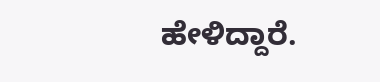ಹೇಳಿದ್ದಾರೆ.